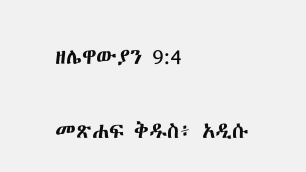ዘሌዋውያን 9:4

መጽሐፍ ቅዱስ፥ አዲሱ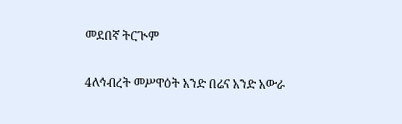መደበኛ ትርጒም

4ለኅብረት መሥዋዕት አንድ በሬና አንድ አውራ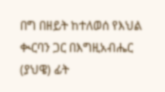በግ በዘይት ከተለወሰ የእህል ቊርባን ጋር በእግዚአብሔር (ያህዌ) ፊት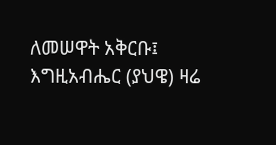ለመሠዋት አቅርቡ፤ እግዚአብሔር (ያህዌ) ዛሬ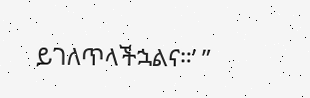ይገለጥላችኋልና።’ ”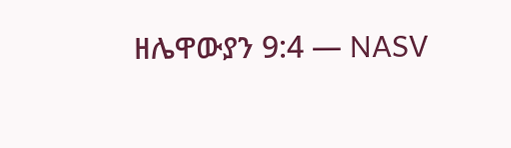ዘሌዋውያን 9:4 — NASV